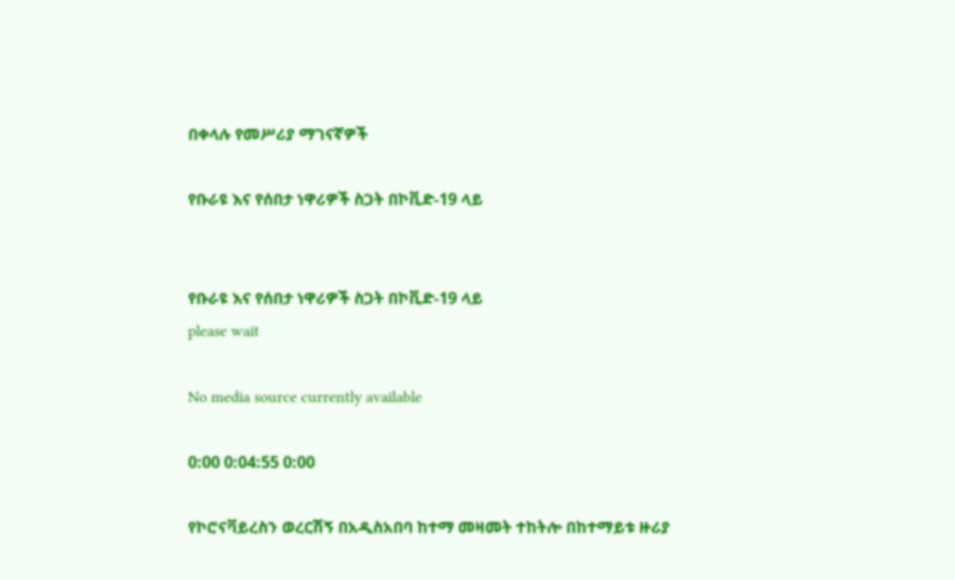በቀላሉ የመሥሪያ ማገናኛዎች

የቡራዩ እና የሰበታ ነዋሪዎች ስጋት በኮቪድ-19 ላይ


የቡራዩ እና የሰበታ ነዋሪዎች ስጋት በኮቪድ-19 ላይ
please wait

No media source currently available

0:00 0:04:55 0:00

የኮሮናቫይረስን ወረርሽኝ በአዲስአበባ ከተማ መዛመት ተከትሎ በከተማይቱ ዙሪያ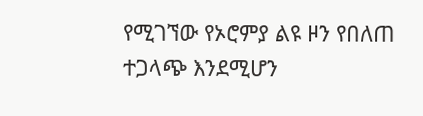የሚገኘው የኦሮምያ ልዩ ዞን የበለጠ ተጋላጭ እንደሚሆን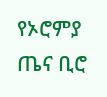የኦሮምያ ጤና ቢሮ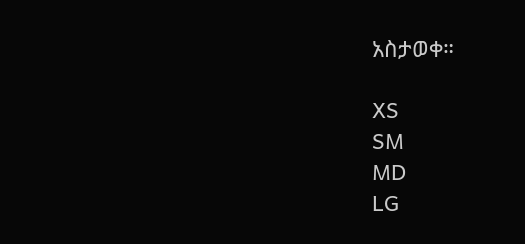አስታወቀ።

XS
SM
MD
LG